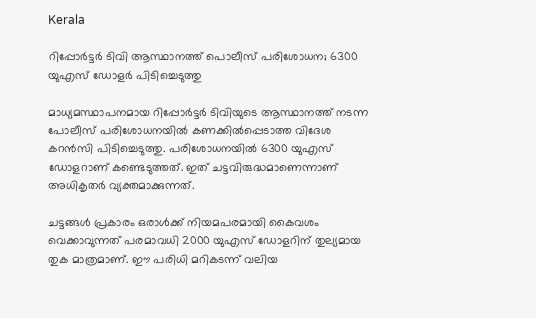Kerala

റിപ്പോർട്ടർ ടിവി ആസ്ഥാനത്ത് പൊലീസ് പരിശോധന; 6300 യുഎസ് ഡോളർ പിടിച്ചെടുത്തു

മാധ്യമസ്ഥാപനമായ റിപ്പോർട്ടർ ടിവിയുടെ ആസ്ഥാനത്ത് നടന്ന പോലീസ് പരിശോധനയിൽ കണക്കിൽപ്പെടാത്ത വിദേശ കറൻസി പിടിച്ചെടുത്തു. പരിശോധനയിൽ 6300 യുഎസ് ഡോളറാണ് കണ്ടെടുത്തത്. ഇത് ചട്ടവിരുദ്ധമാണെന്നാണ് അധികൃതർ വ്യക്തമാക്കുന്നത്.

ചട്ടങ്ങൾ പ്രകാരം ഒരാൾക്ക് നിയമപരമായി കൈവശം വെക്കാവുന്നത് പരമാവധി 2000 യുഎസ് ഡോളറിന് തുല്യമായ തുക മാത്രമാണ്. ഈ പരിധി മറികടന്ന് വലിയ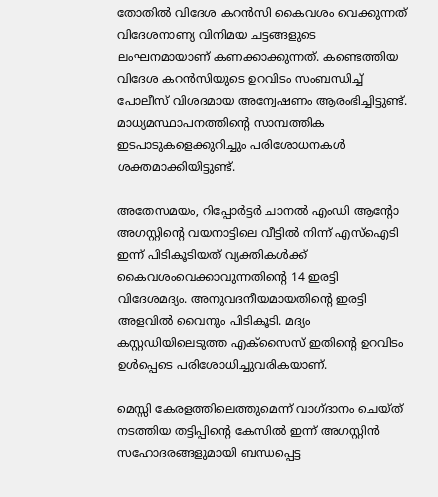തോതിൽ വിദേശ കറൻസി കൈവശം വെക്കുന്നത് വിദേശനാണ്യ വിനിമയ ചട്ടങ്ങളുടെ ലംഘനമായാണ് കണക്കാക്കുന്നത്. കണ്ടെത്തിയ വിദേശ കറൻസിയുടെ ഉറവിടം സംബന്ധിച്ച് പോലീസ് വിശദമായ അന്വേഷണം ആരംഭിച്ചിട്ടുണ്ട്. മാധ്യമസ്ഥാപനത്തിന്റെ സാമ്പത്തിക ഇടപാടുകളെക്കുറിച്ചും പരിശോധനകൾ ശക്തമാക്കിയിട്ടുണ്ട്.

അതേസമയം, റിപ്പോര്‍ട്ടര്‍ ചാനല്‍ എംഡി ആന്റോ അഗസ്റ്റിന്റെ വയനാട്ടിലെ വീട്ടില്‍ നിന്ന് എസ്‌ഐടി ഇന്ന് പിടികൂടിയത് വ്യക്തികള്‍ക്ക് കൈവശംവെക്കാവുന്നതിന്റെ 14 ഇരട്ടി വിദേശമദ്യം. അനുവദനീയമായതിന്റെ ഇരട്ടി അളവില്‍ വൈനും പിടികൂടി. മദ്യം കസ്റ്റഡിയിലെടുത്ത എക്‌സൈസ് ഇതിന്റെ ഉറവിടം ഉള്‍പ്പെടെ പരിശോധിച്ചുവരികയാണ്.

മെസ്സി കേരളത്തിലെത്തുമെന്ന് വാഗ്ദാനം ചെയ്ത് നടത്തിയ തട്ടിപ്പിന്റെ കേസില്‍ ഇന്ന് അഗസ്റ്റിന്‍ സഹോദരങ്ങളുമായി ബന്ധപ്പെട്ട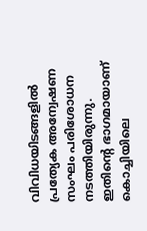വിവിധയിടങ്ങളില്‍ പ്രത്യേക അന്വേഷണ സംഘം പരിശോധന നടത്തിയിരുന്നു. ഇതിന്റെ ഭാഗമായാണ് കൊച്ചിയിലെ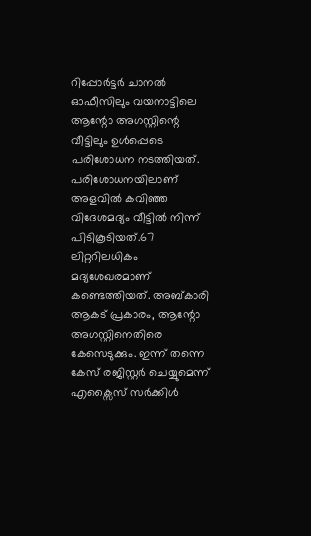റിപ്പോര്‍ട്ടര്‍ ചാനല്‍ ഓഫീസിലും വയനാട്ടിലെ ആന്റോ അഗസ്റ്റിന്റെ വീട്ടിലും ഉള്‍പ്പെടെ പരിശോധന നടത്തിയത്. പരിശോധനയിലാണ് അളവില്‍ കവിഞ്ഞ വിദേശമദ്യം വീട്ടില്‍ നിന്ന് പിടികൂടിയത്.67 ലിറ്ററിലധികം മദ്യശേഖരമാണ് കണ്ടെത്തിയത്. അബ്കാരി ആകട് പ്രകാരം, ആന്റോ അഗസ്റ്റിനെതിരെ കേസെടുക്കും. ഇന്ന് തന്നെ കേസ് രജിസ്റ്റർ ചെയ്യുമെന്ന് എക്സൈസ് സർക്കിൾ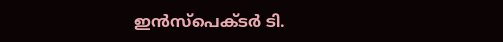ഇൻസ്‌പെക്ടർ ടി.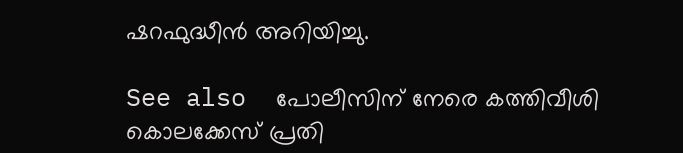ഷറഫുദ്ധീൻ അറിയിച്ചു.

See also  പോലീസിന് നേരെ കത്തിവീശി കൊലക്കേസ് പ്രതി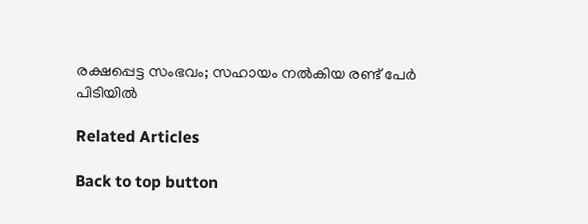രക്ഷപ്പെട്ട സംഭവം; സഹായം നൽകിയ രണ്ട് പേർ പിടിയിൽ

Related Articles

Back to top button